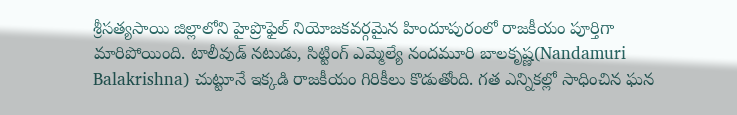శ్రీసత్యసాయి జిల్లాలోని హైప్రొఫైల్ నియోజకవర్గమైన హిందూపురంలో రాజకీయం పూర్తిగా మారిపోయింది. టాలీవుడ్ నటుడు, సిట్టింగ్ ఎమ్మెల్యే నందమూరి బాలకృష్ణ(Nandamuri Balakrishna) చుట్టూనే ఇక్కడి రాజకీయం గిరికీలు కొడుతోంది. గత ఎన్నికల్లో సాధించిన ఘన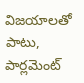విజయాలతో పాటు, పార్లమెంట్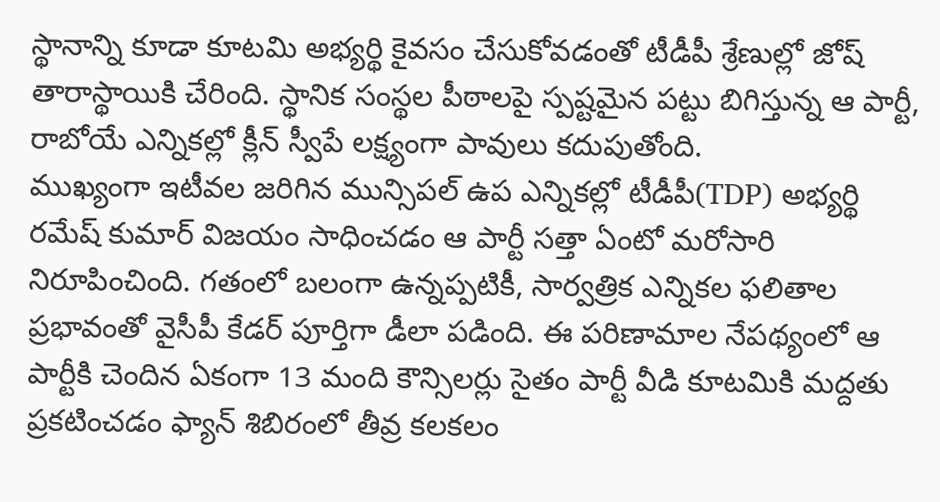స్థానాన్ని కూడా కూటమి అభ్యర్థి కైవసం చేసుకోవడంతో టీడీపీ శ్రేణుల్లో జోష్ తారాస్థాయికి చేరింది. స్థానిక సంస్థల పీఠాలపై స్పష్టమైన పట్టు బిగిస్తున్న ఆ పార్టీ, రాబోయే ఎన్నికల్లో క్లీన్ స్వీపే లక్ష్యంగా పావులు కదుపుతోంది.
ముఖ్యంగా ఇటీవల జరిగిన మున్సిపల్ ఉప ఎన్నికల్లో టీడీపీ(TDP) అభ్యర్థి రమేష్ కుమార్ విజయం సాధించడం ఆ పార్టీ సత్తా ఏంటో మరోసారి నిరూపించింది. గతంలో బలంగా ఉన్నప్పటికీ, సార్వత్రిక ఎన్నికల ఫలితాల ప్రభావంతో వైసీపీ కేడర్ పూర్తిగా డీలా పడింది. ఈ పరిణామాల నేపథ్యంలో ఆ పార్టీకి చెందిన ఏకంగా 13 మంది కౌన్సిలర్లు సైతం పార్టీ వీడి కూటమికి మద్దతు ప్రకటించడం ఫ్యాన్ శిబిరంలో తీవ్ర కలకలం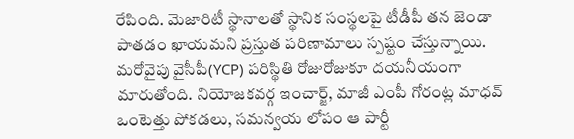రేపింది. మెజారిటీ స్థానాలతో స్థానిక సంస్థలపై టీడీపీ తన జెండా పాతడం ఖాయమని ప్రస్తుత పరిణామాలు స్పష్టం చేస్తున్నాయి.
మరోవైపు వైసీపీ(YCP) పరిస్థితి రోజురోజుకూ దయనీయంగా మారుతోంది. నియోజకవర్గ ఇంచార్జ్, మాజీ ఎంపీ గోరంట్ల మాధవ్ ఒంటెత్తు పోకడలు, సమన్వయ లోపం ఆ పార్టీ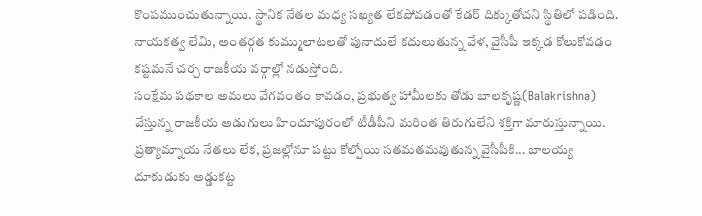కొంపముంచుతున్నాయి. స్థానిక నేతల మధ్య సఖ్యత లేకపోవడంతో కేడర్ దిక్కుతోచని స్థితిలో పడింది. నాయకత్వ లేమి, అంతర్గత కుమ్ములాటలతో పునాదులే కదులుతున్న వేళ, వైసీపీ ఇక్కడ కోలుకోవడం కష్టమనే చర్చ రాజకీయ వర్గాల్లో నడుస్తోంది.
సంక్షేమ పథకాల అమలు వేగవంతం కావడం, ప్రభుత్వ హామీలకు తోడు బాలకృష్ణ(Balakrishna) వేస్తున్న రాజకీయ అడుగులు హిందూపురంలో టీడీపీని మరింత తిరుగులేని శక్తిగా మారుస్తున్నాయి. ప్రత్యామ్నాయ నేతలు లేక, ప్రజల్లోనూ పట్టు కోల్పోయి సతమతమవుతున్న వైసీపీకి... బాలయ్య దూకుడుకు అడ్డుకట్ట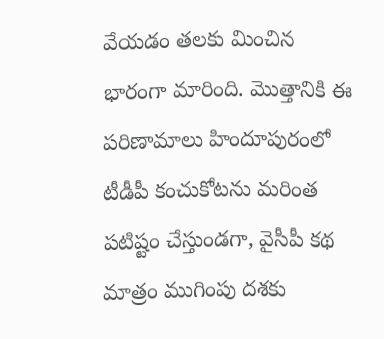వేయడం తలకు మించిన భారంగా మారింది. మొత్తానికి ఈ పరిణామాలు హిందూపురంలో టీడీపీ కంచుకోటను మరింత పటిష్టం చేస్తుండగా, వైసీపీ కథ మాత్రం ముగింపు దశకు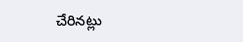చేరినట్లు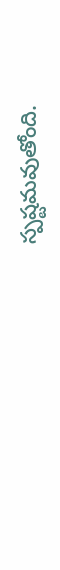స్పష్టమవుతోంది.